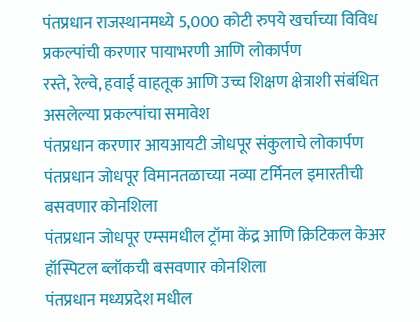पंतप्रधान राजस्थानमध्ये 5,000 कोटी रुपये खर्चाच्या विविध प्रकल्पांची करणार पायाभरणी आणि लोकार्पण
रस्ते, रेल्वे, हवाई वाहतूक आणि उच्च शिक्षण क्षेत्राशी संबंधित असलेल्या प्रकल्पांचा समावेश
पंतप्रधान करणार आयआयटी जोधपूर संकुलाचे लोकार्पण
पंतप्रधान जोधपूर विमानतळाच्या नव्या टर्मिनल इमारतीची बसवणार कोनशिला
पंतप्रधान जोधपूर एम्समधील ट्रॉमा केंद्र आणि क्रिटिकल केअर हॉस्पिटल ब्लॉकची बसवणार कोनशिला
पंतप्रधान मध्यप्रदेश मधील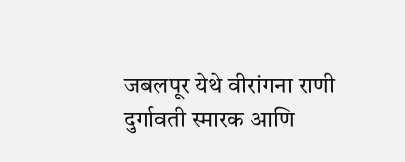जबलपूर येथे वीरांगना राणी दुर्गावती स्मारक आणि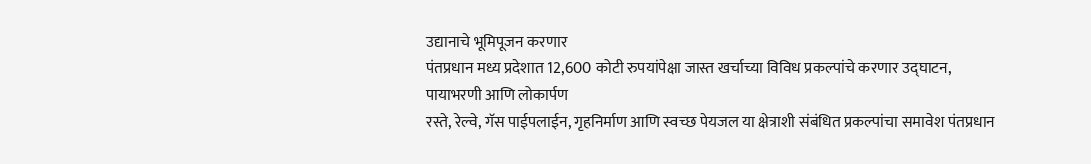उद्यानाचे भूमिपूजन करणार
पंतप्रधान मध्य प्रदेशात 12,600 कोटी रुपयांपेक्षा जास्त खर्चाच्या विविध प्रकल्पांचे करणार उद्‌घाटन, पायाभरणी आणि लोकार्पण
रस्ते, रेल्वे, गॅस पाईपलाईन, गृहनिर्माण आणि स्वच्छ पेयजल या क्षेत्राशी संबंधित प्रकल्पांचा समावेश पंतप्रधान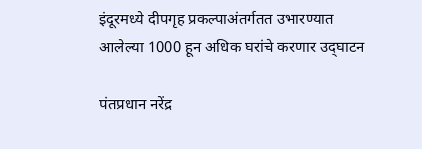इंदूरमध्ये दीपगृह प्रकल्पाअंतर्गतत उभारण्यात आलेल्या 1000 हून अधिक घरांचे करणार उद्‌घाटन

पंतप्रधान नरेंद्र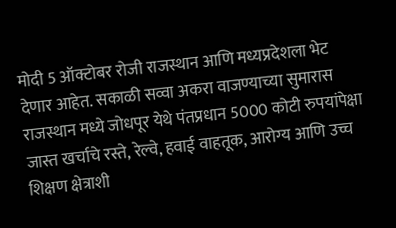मोदी 5 ऑक्टोबर रोजी राजस्थान आणि मध्यप्रदेशला भेट देणार आहेत. सकाळी सव्वा अकरा वाजण्याच्या सुमारास राजस्थान मध्ये जोधपूर येथे पंतप्रधान 5000 कोटी रुपयांपेक्षा जास्त खर्चाचे रस्ते, रेल्वे, हवाई वाहतूक, आरोग्य आणि उच्च शिक्षण क्षेत्राशी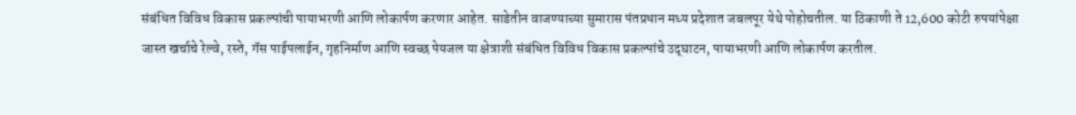संबंधित विविध विकास प्रकल्पांची पायाभरणी आणि लोकार्पण करणार आहेत. साडेतीन वाजण्याच्या सुमारास पंतप्रधान मध्य प्रदेशात जबलपूर येथे पोहोचतील. या ठिकाणी ते 12,600 कोटी रुपयांपेक्षा जास्त खर्चाचे रेल्वे, रस्ते, गॅस पाईपलाईन, गृहनिर्माण आणि स्वच्छ पेयजल या क्षेत्राशी संबंधित विविध विकास प्रकल्पांचे उद्‌घाटन, पायाभरणी आणि लोकार्पण करतील.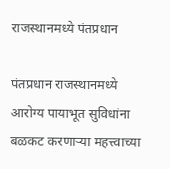राजस्थानमध्ये पंतप्रधान

पंतप्रधान राजस्थानमध्ये आरोग्य पायाभूत सुविधांना बळकट करणाऱ्या महत्त्वाच्या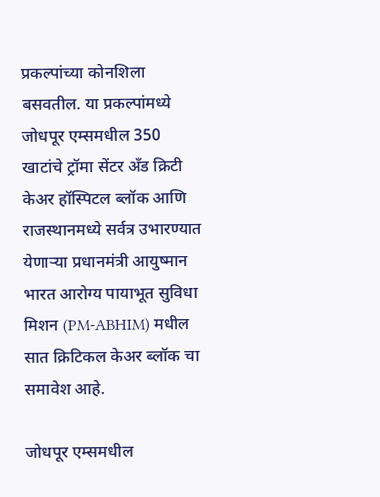प्रकल्पांच्या कोनशिला बसवतील. या प्रकल्पांमध्ये जोधपूर एम्समधील 350 खाटांचे ट्रॉमा सेंटर अँड क्रिटी केअर हॉस्पिटल ब्लॉक आणि राजस्थानमध्ये सर्वत्र उभारण्यात येणाऱ्या प्रधानमंत्री आयुष्मान भारत आरोग्य पायाभूत सुविधा मिशन (PM-ABHIM) मधील सात क्रिटिकल केअर ब्लॉक चा समावेश आहे.

जोधपूर एम्समधील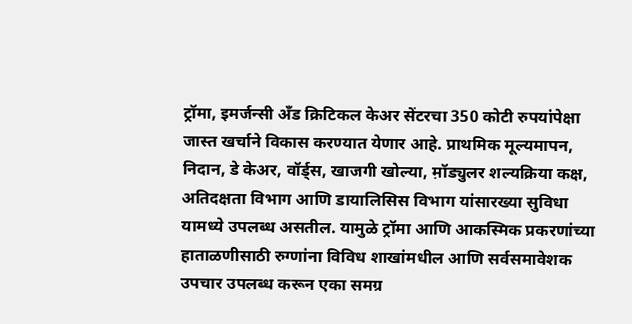ट्रॉमा, इमर्जन्सी अँड क्रिटिकल केअर सेंटरचा 350 कोटी रुपयांपेक्षा जास्त खर्चाने विकास करण्यात येणार आहे. प्राथमिक मूल्यमापन, निदान, डे केअर, वॉर्ड्स, खाजगी खोल्या, म़ॉड्युलर शल्यक्रिया कक्ष, अतिदक्षता विभाग आणि डायालिसिस विभाग यांसारख्या सुविधा यामध्ये उपलब्ध असतील. यामुळे ट्रॉमा आणि आकस्मिक प्रकरणांच्या हाताळणीसाठी रुग्णांना विविध शाखांमधील आणि सर्वसमावेशक उपचार उपलब्ध करून एका समग्र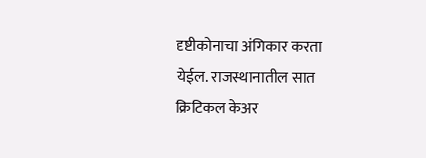दृष्टीकोनाचा अंगिकार करता येईल. राजस्थानातील सात क्रिटिकल केअर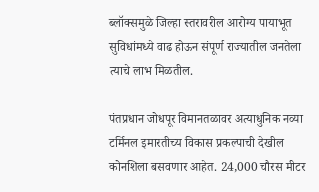ब्लॉक्समुळे जिल्हा स्तरावरील आरोग्य पायाभूत सुविधांमध्ये वाढ होऊन संपूर्ण राज्यातील जनतेला त्याचे लाभ मिळतील.

पंतप्रधान जोधपूर विमानतळावर अत्याधुनिक नव्या टर्मिनल इमारतीच्य विकास प्रकल्पाची देखील कोनशिला बसवणार आहेत. 24,000 चौरस मीटर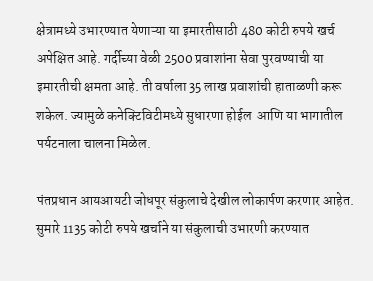क्षेत्रामध्ये उभारण्यात येणाऱ्या या इमारतीसाठी 480 कोटी रुपये खर्च अपेक्षित आहे. गर्दीच्या वेळी 2500 प्रवाशांना सेवा पुरवण्याची या इमारतीची क्षमता आहे. ती वर्षाला 35 लाख प्रवाशांची हाताळणी करू शकेल. ज्यामुळे कनेक्टिविटीमध्ये सुधारणा होईल  आणि या भागातील पर्यटनाला चालना मिळेल.

पंतप्रधान आयआयटी जोधपूर संकुलाचे देखील लोकार्पण करणार आहेत. सुमारे 1135 कोटी रुपये खर्चाने या संकुलाची उभारणी करण्यात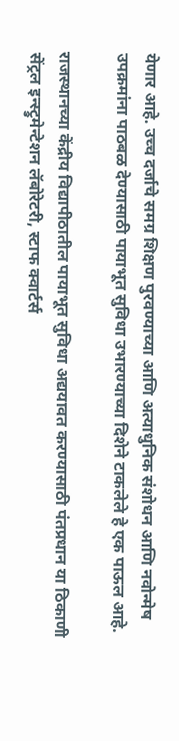येणार आहे. उच्च दर्जाचे समग्र शिक्षण पुरवण्याच्या आणि अत्याधुनिक संशोधन आणि नवोन्मेष उपक्रमांना पाठबळ देण्यासाठी पायाभूत सुविधा उभारण्याच्या दिशेने टाकलेले हे एक पाऊल आहे.

राजस्थानच्या केंद्रीय विद्यापीठातील पायाभूत सुविधा अद्ययावत करण्यासाठी पंतप्रधान या ठिकाणी सेंट्रल इन्स्ट्रुमेन्टेशन लॅबोरेटरी, स्टाफ क्वार्टर्स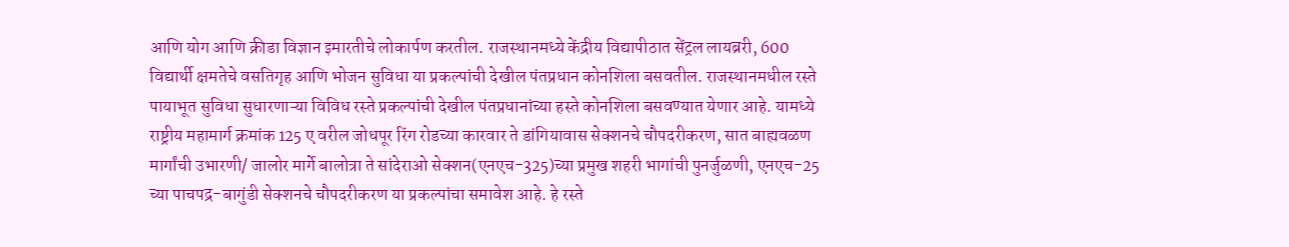आणि योग आणि क्रीडा विज्ञान इमारतीचे लोकार्पण करतील. राजस्थानमध्ये केंद्रीय विद्यापीठात सेंट्रल लायब्ररी, 600 विद्यार्थी क्षमतेचे वसतिगृह आणि भोजन सुविधा या प्रकल्पांची देखील पंतप्रधान कोनशिला बसवतील. राजस्थानमधील रस्ते पायाभूत सुविधा सुधारणाऱ्या विविध रस्ते प्रकल्पांची देखील पंतप्रधानांच्या हस्ते कोनशिला बसवण्यात येणार आहे. यामध्ये राष्ट्रीय महामार्ग क्रमांक 125 ए वरील जोधपूर रिंग रोडच्या कारवार ते डांगियावास सेक्शनचे चौपदरीकरण, सात बाह्यवळण मार्गांची उभारणी/ जालोर मार्गे बालोत्रा ते सांदेराओ सेक्शन(एनएच-325)च्या प्रमुख शहरी भागांची पुनर्जुळणी, एनएच-25 च्या पाचपद्र-बागुंडी सेक्शनचे चौपदरीकरण या प्रकल्पांचा समावेश आहे. हे रस्ते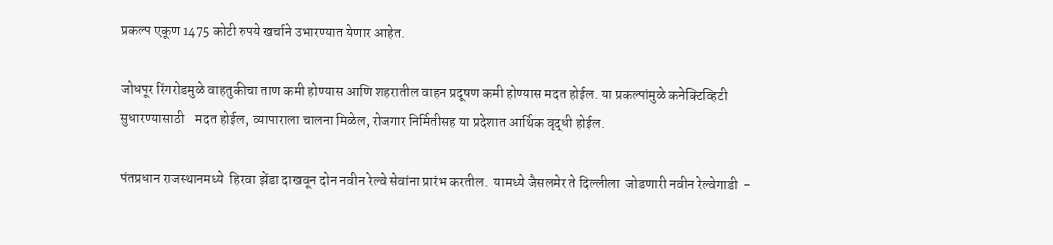प्रकल्प एकूण 1475 कोटी रुपये खर्चाने उभारण्यात येणार आहेत.

जोधपूर रिंगरोडमुळे वाहतुकीचा ताण कमी होण्यास आणि शहरातील वाहन प्रदूषण कमी होण्यास मदत होईल. या प्रकल्पांमुळे कनेक्टिव्हिटी सुधारण्यासाठी    मदत होईल, व्यापाराला चालना मिळेल, रोजगार निर्मितीसह या प्रदेशात आर्थिक वृद्धी होईल.

पंतप्रधान राजस्थानमध्ये  हिरवा झेंडा दाखवून दोन नवीन रेल्वे सेवांना प्रारंभ करतील.  यामध्ये जैसलमेर ते दिल्लीला  जोडणारी नवीन रेल्वेगाडी  -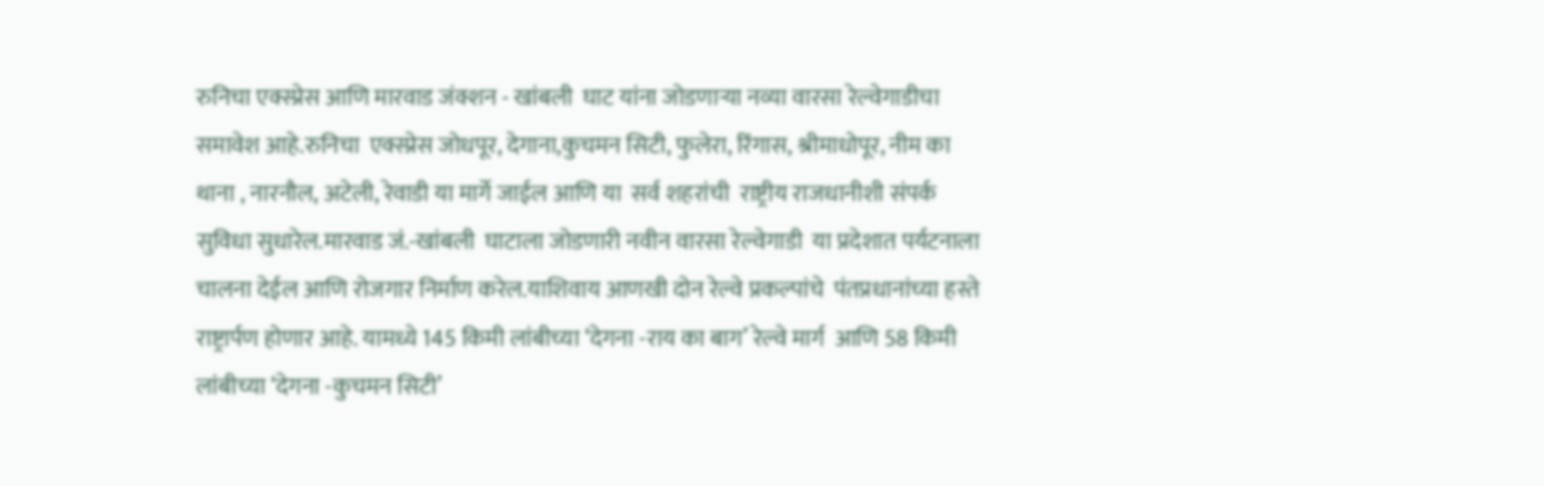रुनिचा एक्स्प्रेस आणि मारवाड जंक्शन - खांबली  घाट यांना जोडणाऱ्या नव्या वारसा रेल्वेगाडीचा  समावेश आहे.रुनिचा  एक्स्प्रेस जोधपूर, देगाना,कुचमन सिटी, फुलेरा, रिंगास, श्रीमाधोपूर, नीम का थाना , नारनौल, अटेली, रेवाडी या मार्गे जाईल आणि या  सर्व शहरांची  राष्ट्रीय राजधानीशी संपर्क सुविधा सुधारेल.मारवाड जं.-खांबली  घाटाला जोडणारी नवीन वारसा रेल्वेगाडी  या प्रदेशात पर्यटनाला चालना देईल आणि रोजगार निर्माण करेल.याशिवाय आणखी दोन रेल्वे प्रकल्पांचे  पंतप्रधानांच्या हस्ते राष्ट्रार्पण होणार आहे. यामध्ये 145 किमी लांबीच्या ‘देगना -राय का बाग’ रेल्वे मार्ग  आणि 58 किमी लांबीच्या ‘देगना -कुचमन सिटी’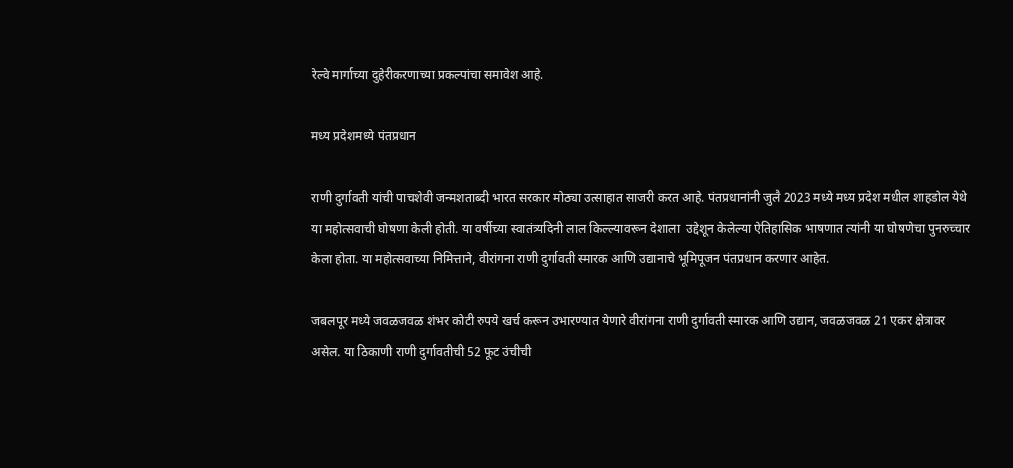रेल्वे मार्गाच्या दुहेरीकरणाच्या प्रकल्पांचा समावेश आहे.

मध्य प्रदेशमध्ये पंतप्रधान

राणी दुर्गावती यांची पाचशेवी जन्मशताब्दी भारत सरकार मोठ्या उत्साहात साजरी करत आहे. पंतप्रधानांनी जुलै 2023 मध्ये मध्य प्रदेश मधील शाहडोल येथे या महोत्सवाची घोषणा केली होती. या वर्षीच्या स्वातंत्र्यदिनी लाल किल्ल्यावरून देशाला  उद्देशून केलेल्या ऐतिहासिक भाषणात त्यांनी या घोषणेचा पुनरुच्चार केला होता. या महोत्सवाच्या निमित्ताने, वीरांगना राणी दुर्गावती स्मारक आणि उद्यानाचे भूमिपूजन पंतप्रधान करणार आहेत.

जबलपूर मध्ये जवळजवळ शंभर कोटी रुपये खर्च करून उभारण्यात येणारे वीरांगना राणी दुर्गावती स्मारक आणि उद्यान, जवळजवळ 21 एकर क्षेत्रावर असेल. या ठिकाणी राणी दुर्गावतीची 52 फूट उंचीची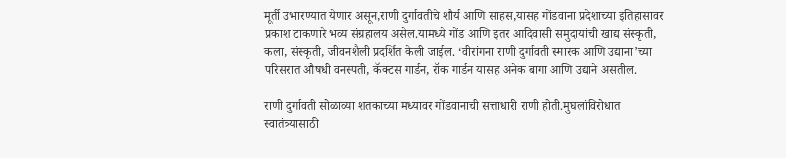मूर्ती उभारण्यात येणार असून,राणी दुर्गावतीचे शौर्य आणि साहस,यासह गोंडवाना प्रदेशाच्या इतिहासावर प्रकाश टाकणारे भव्य संग्रहालय असेल.यामध्ये गोंड आणि इतर आदिवासी समुदायांची खाद्य संस्कृती, कला, संस्कृती, जीवनशैली प्रदर्शित केली जाईल. ‘वीरांगना राणी दुर्गावती स्मारक आणि उद्याना’च्या परिसरात औषधी वनस्पती, कॅक्टस गार्डन, रॉक गार्डन यासह अनेक बागा आणि उद्याने असतील.

राणी दुर्गावती सोळाव्या शतकाच्या मध्यावर गोंडवानाची सत्ताधारी राणी होती.मुघलांविरोधात स्वातंत्र्यासाठी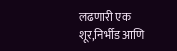लढणारी एक शूर,निर्भीड आणि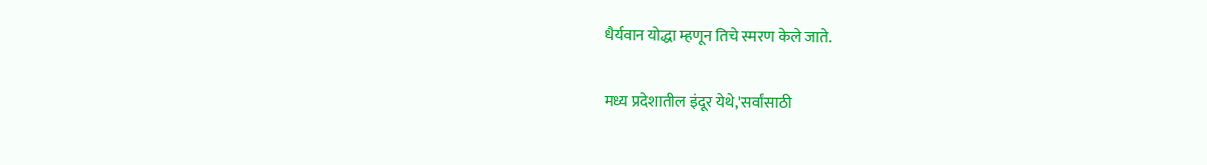धैर्यवान योद्धा म्हणून तिचे स्मरण केले जाते.

मध्य प्रदेशातील इंदूर येथे,'सर्वांसाठी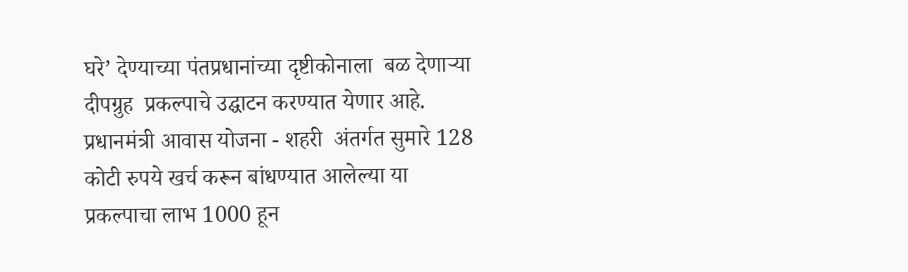घरे’ देण्याच्या पंतप्रधानांच्या दृष्टीकोनाला  बळ देणाऱ्या  दीपग्रुह  प्रकल्पाचे उद्घाटन करण्यात येणार आहे.  प्रधानमंत्री आवास योजना - शहरी  अंतर्गत सुमारे 128 कोटी रुपये खर्च करून बांधण्यात आलेल्या या प्रकल्पाचा लाभ 1000 हून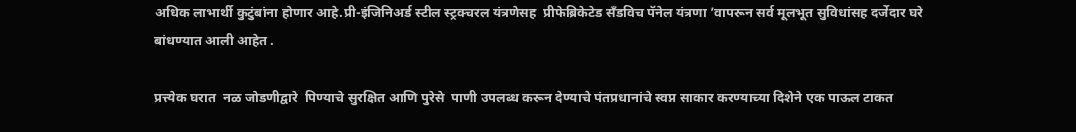अधिक लाभार्थी कुटुंबांना होणार आहे.प्री-इंजिनिअर्ड स्टील स्ट्रक्चरल यंत्रणेसह  प्रीफेब्रिकेटेड सँडविच पॅनेल यंत्रणा ’वापरून सर्व मूलभूत सुविधांसह दर्जेदार घरे बांधण्यात आली आहेत .

प्रत्त्येक घरात  नळ जोडणीद्वारे  पिण्याचे सुरक्षित आणि पुरेसे  पाणी उपलब्ध करून देण्याचे पंतप्रधानांचे स्वप्न साकार करण्याच्या दिशेने एक पाऊल टाकत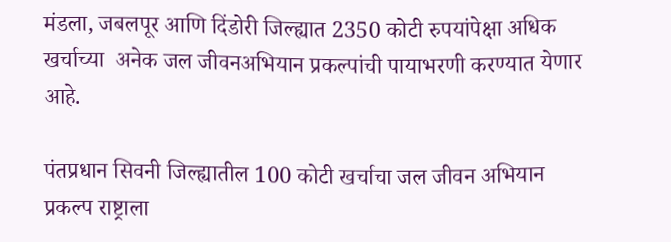मंडला, जबलपूर आणि दिंडोरी जिल्ह्यात 2350 कोटी रुपयांपेक्षा अधिक खर्चाच्या  अनेक जल जीवनअभियान प्रकल्पांची पायाभरणी करण्यात येणार आहे.

पंतप्रधान सिवनी जिल्ह्यातील 100 कोटी खर्चाचा जल जीवन अभियान  प्रकल्प राष्ट्राला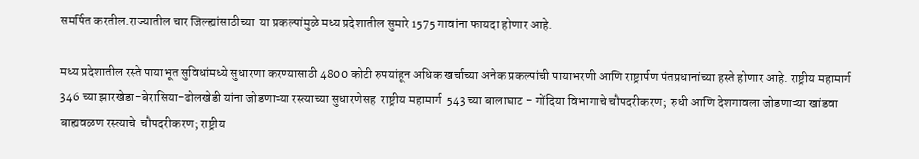समर्पित करतील.राज्यातील चार जिल्ह्यांसाठीच्या  या प्रकल्पांमुळे मध्य प्रदेशातील सुमारे 1575 गावांना फायदा होणार आहे.

मध्य प्रदेशातील रस्ते पायाभूत सुविधांमध्ये सुधारणा करण्यासाठी 4800 कोटी रुपयांहून अधिक खर्चाच्या अनेक प्रकल्पांची पायाभरणी आणि राष्ट्रार्पण पंतप्रधानांच्या हस्ते होणार आहे. राष्ट्रीय महामार्ग  346 च्या झारखेडा-बेरासिया-ढोलखेडी यांना जोडणाऱ्या रस्त्याच्या सुधारणेसह  राष्ट्रीय महामार्ग  543 च्या बालाघाट - गोंदिया विभागाचे चौपदरीकरण;  रुधी आणि देशगावला जोडणाऱ्या खांडवा बाह्यवळण रस्त्याचे  चौपदरीकरण; राष्ट्रीय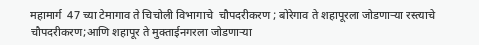महामार्ग  47 च्या टेमागाव ते चिचोली विभागाचे  चौपदरीकरण ; बोरेगाव ते शहापूरला जोडणाऱ्या रस्त्याचे चौपदरीकरण;आणि शहापूर ते मुक्ताईनगरला जोडणाऱ्या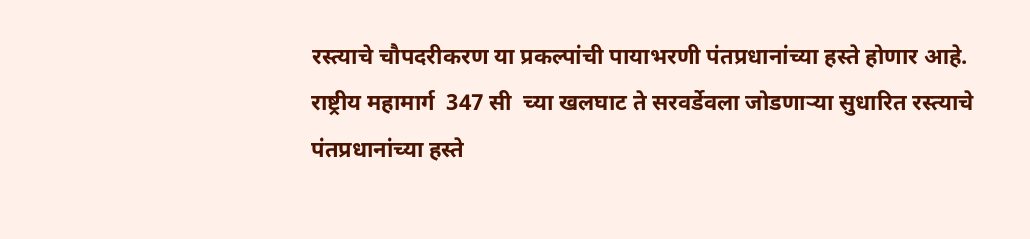रस्त्याचे चौपदरीकरण या प्रकल्पांची पायाभरणी पंतप्रधानांच्या हस्ते होणार आहे. राष्ट्रीय महामार्ग  347 सी  च्या खलघाट ते सरवर्डेवला जोडणाऱ्या सुधारित रस्त्याचे पंतप्रधानांच्या हस्ते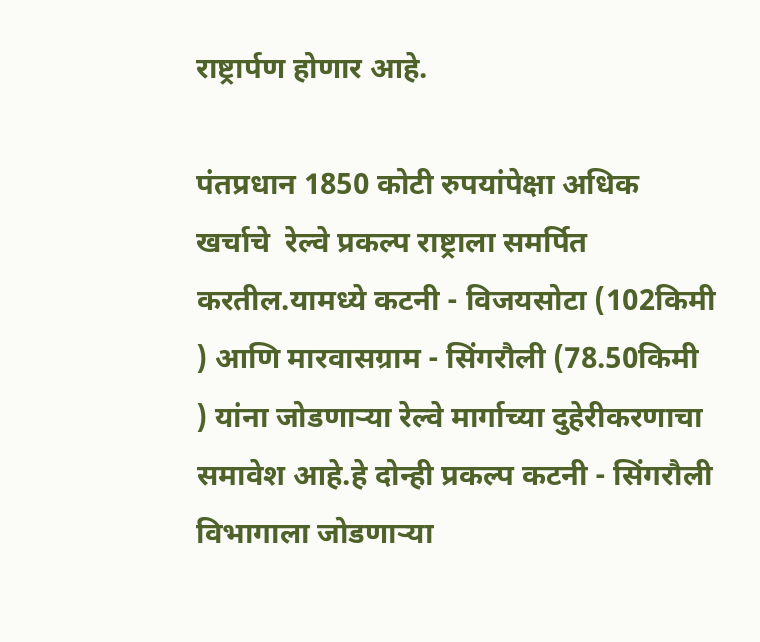राष्ट्रार्पण होणार आहे.

पंतप्रधान 1850 कोटी रुपयांपेक्षा अधिक खर्चाचे  रेल्वे प्रकल्प राष्ट्राला समर्पित करतील.यामध्ये कटनी - विजयसोटा (102किमी ) आणि मारवासग्राम - सिंगरौली (78.50किमी ) यांना जोडणाऱ्या रेल्वे मार्गाच्या दुहेरीकरणाचा समावेश आहे.हे दोन्ही प्रकल्प कटनी - सिंगरौली विभागाला जोडणाऱ्या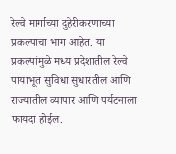रेल्वे मार्गाच्या दुहेरीकरणाच्या प्रकल्पाचा भाग आहेत. या प्रकल्पांमुळे मध्य प्रदेशातील रेल्वे पायाभूत सुविधा सुधारतील आणि राज्यातील व्यापार आणि पर्यटनाला फायदा होईल.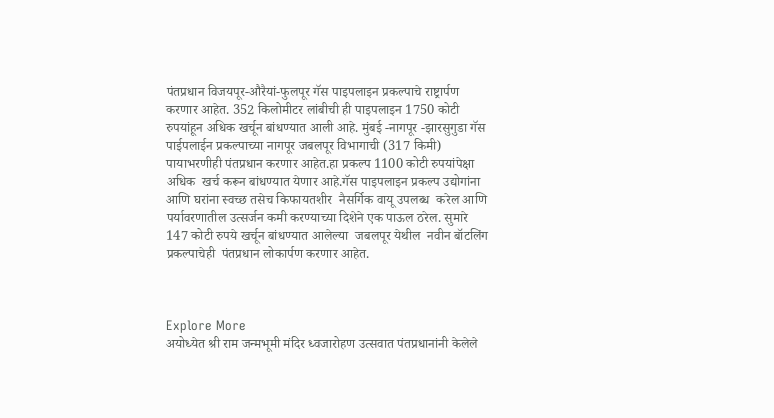पंतप्रधान विजयपूर-औरैयां-फुलपूर गॅस पाइपलाइन प्रकल्पाचे राष्ट्रार्पण करणार आहेत. 352 किलोमीटर लांबीची ही पाइपलाइन 1750 कोटी रुपयांहून अधिक खर्चून बांधण्यात आली आहे. मुंबई -नागपूर -झारसुगुडा गॅस पाईपलाईन प्रकल्पाच्या नागपूर जबलपूर विभागाची (317 किमी) पायाभरणीही पंतप्रधान करणार आहेत.हा प्रकल्प 1100 कोटी रुपयांपेक्षा अधिक  खर्च करून बांधण्यात येणार आहे.गॅस पाइपलाइन प्रकल्प उद्योगांना आणि घरांना स्वच्छ तसेच किफायतशीर  नैसर्गिक वायू उपलब्ध  करेल आणि पर्यावरणातील उत्सर्जन कमी करण्याच्या दिशेने एक पाऊल ठरेल. सुमारे 147 कोटी रुपये खर्चून बांधण्यात आलेल्या  जबलपूर येथील  नवीन बॉटलिंग प्रकल्पाचेही  पंतप्रधान लोकार्पण करणार आहेत.



Explore More
अयोध्येत श्री राम जन्मभूमी मंदिर ध्वजारोहण उत्सवात पंतप्रधानांनी केलेले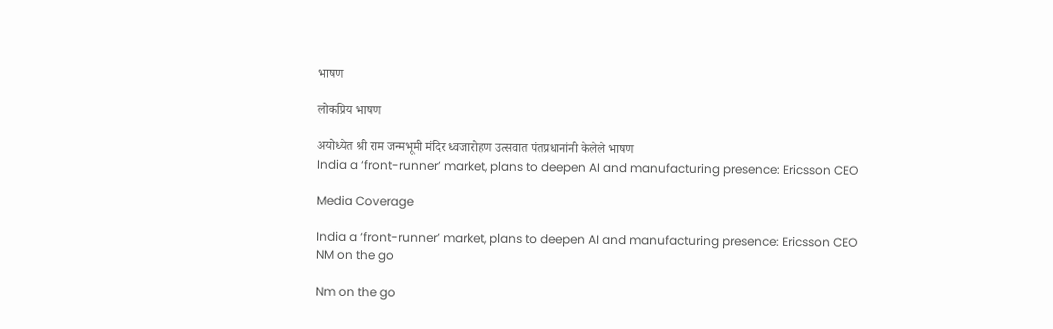भाषण

लोकप्रिय भाषण

अयोध्येत श्री राम जन्मभूमी मंदिर ध्वजारोहण उत्सवात पंतप्रधानांनी केलेले भाषण
India a ‘front-runner’ market, plans to deepen AI and manufacturing presence: Ericsson CEO

Media Coverage

India a ‘front-runner’ market, plans to deepen AI and manufacturing presence: Ericsson CEO
NM on the go

Nm on the go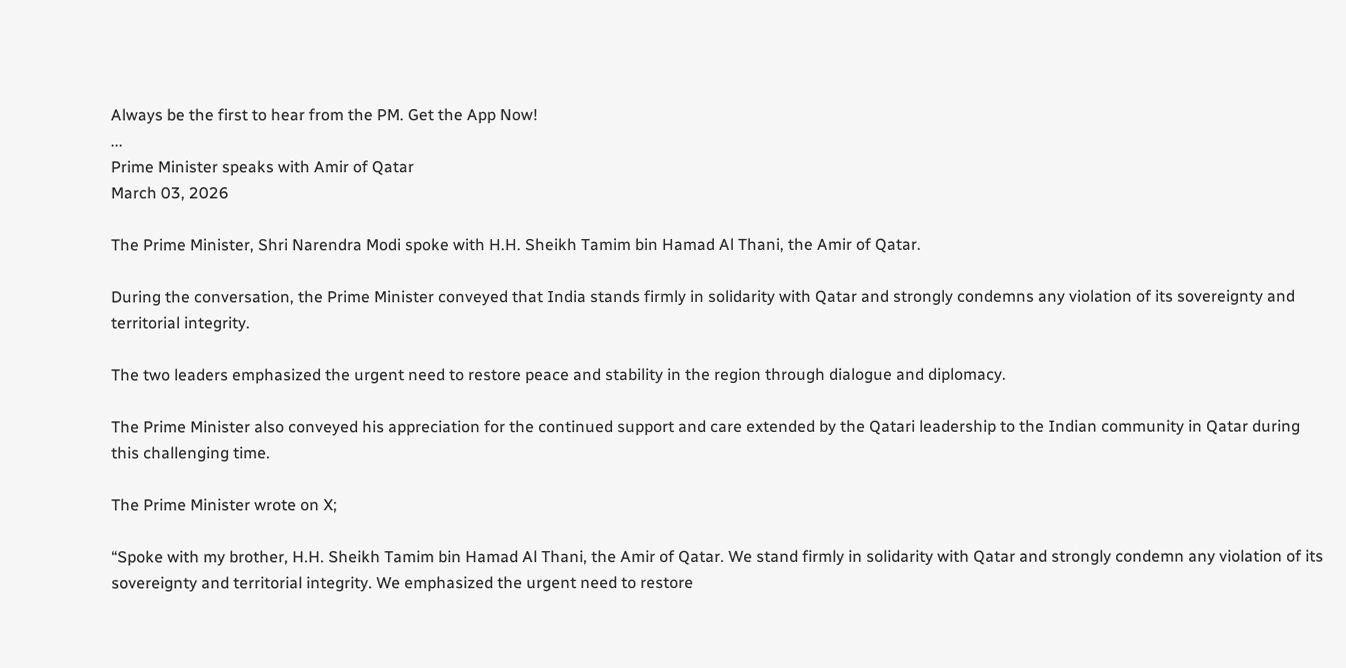Always be the first to hear from the PM. Get the App Now!
...
Prime Minister speaks with Amir of Qatar
March 03, 2026

The Prime Minister, Shri Narendra Modi spoke with H.H. Sheikh Tamim bin Hamad Al Thani, the Amir of Qatar.

During the conversation, the Prime Minister conveyed that India stands firmly in solidarity with Qatar and strongly condemns any violation of its sovereignty and territorial integrity.

The two leaders emphasized the urgent need to restore peace and stability in the region through dialogue and diplomacy.

The Prime Minister also conveyed his appreciation for the continued support and care extended by the Qatari leadership to the Indian community in Qatar during this challenging time.

The Prime Minister wrote on X;

“Spoke with my brother, H.H. Sheikh Tamim bin Hamad Al Thani, the Amir of Qatar. We stand firmly in solidarity with Qatar and strongly condemn any violation of its sovereignty and territorial integrity. We emphasized the urgent need to restore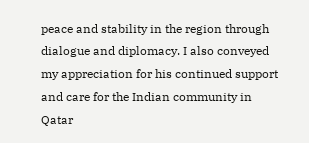peace and stability in the region through dialogue and diplomacy. I also conveyed my appreciation for his continued support and care for the Indian community in Qatar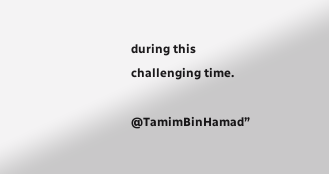during this challenging time.

@TamimBinHamad”